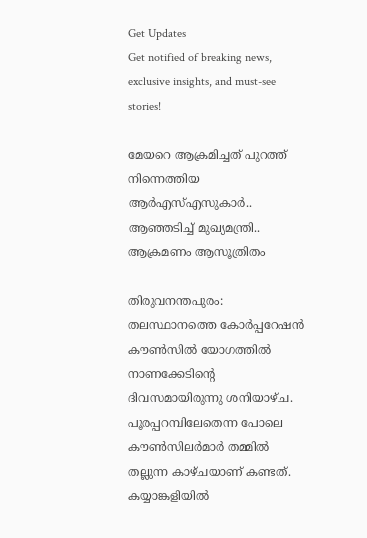Get Updates
Get notified of breaking news, exclusive insights, and must-see stories!

മേയറെ ആക്രമിച്ചത് പുറത്ത് നിന്നെത്തിയ ആർഎസ്എസുകാർ.. ആഞ്ഞടിച്ച് മുഖ്യമന്ത്രി.. ആക്രമണം ആസൂത്രിതം

തിരുവനന്തപുരം: തലസ്ഥാനത്തെ കോര്‍പ്പറേഷന്‍ കൗണ്‍സില്‍ യോഗത്തില്‍ നാണക്കേടിന്റെ ദിവസമായിരുന്നു ശനിയാഴ്ച. പൂരപ്പറമ്പിലേതെന്ന പോലെ കൗണ്‍സിലര്‍മാര്‍ തമ്മില്‍ തല്ലുന്ന കാഴ്ചയാണ് കണ്ടത്. കയ്യാങ്കളിയില്‍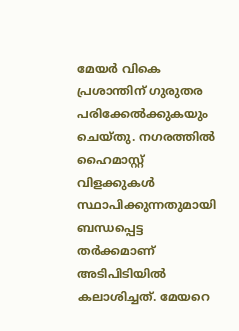മേയര്‍ വികെ പ്രശാന്തിന് ഗുരുതര പരിക്കേല്‍ക്കുകയും ചെയ്തു. നഗരത്തില്‍ ഹൈമാസ്റ്റ് വിളക്കുകള്‍ സ്ഥാപിക്കുന്നതുമായി ബന്ധപ്പെട്ട തര്‍ക്കമാണ് അടിപിടിയില്‍ കലാശിച്ചത്. മേയറെ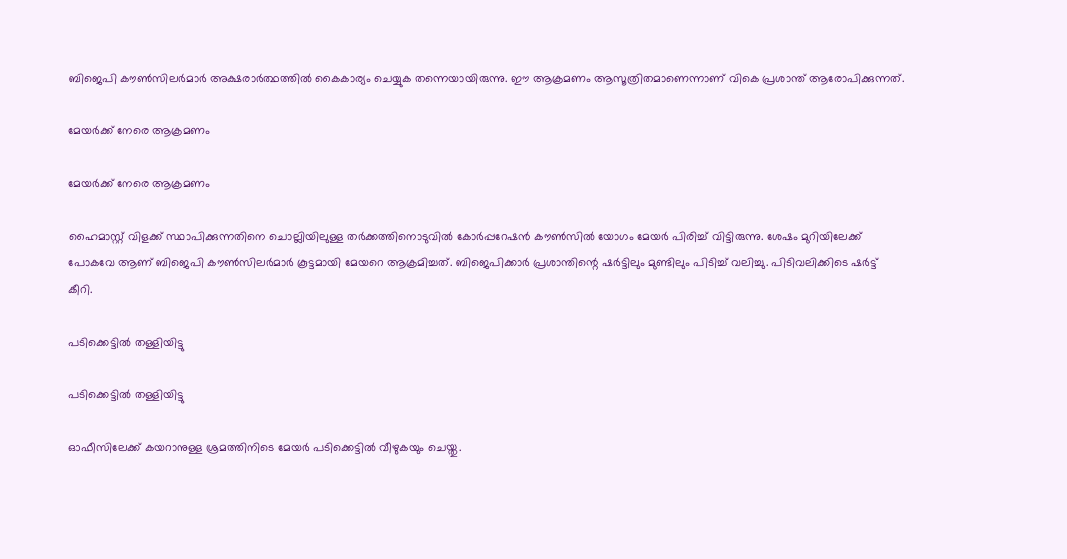ബിജെപി കൗണ്‍സിലര്‍മാര്‍ അക്ഷരാര്‍ത്ഥത്തില്‍ കൈകാര്യം ചെയ്യുക തന്നെയായിരുന്നു. ഈ ആക്രമണം ആസൂത്രിതമാണെന്നാണ് വികെ പ്രശാന്ത് ആരോപിക്കുന്നത്.

മേയർക്ക് നേരെ ആക്രമണം

മേയർക്ക് നേരെ ആക്രമണം

ഹൈമാസ്റ്റ് വിളക്ക് സ്ഥാപിക്കുന്നതിനെ ചൊല്ലിയിലുള്ള തര്‍ക്കത്തിനൊടുവില്‍ കോര്‍പ്പറേഷന്‍ കൗണ്‍സില്‍ യോഗം മേയര്‍ പിരിച്ച് വിട്ടിരുന്നു. ശേഷം മുറിയിലേക്ക് പോകവേ ആണ് ബിജെപി കൗണ്‍സിലര്‍മാര്‍ കൂട്ടമായി മേയറെ ആക്രമിച്ചത്. ബിജെപിക്കാര്‍ പ്രശാന്തിന്റെ ഷര്‍ട്ടിലും മുണ്ടിലും പിടിച്ച് വലിച്ചു. പിടിവലിക്കിടെ ഷര്‍ട്ട് കീറി.

പടിക്കെട്ടിൽ തള്ളിയിട്ടു

പടിക്കെട്ടിൽ തള്ളിയിട്ടു

ഓഫീസിലേക്ക് കയറാനുള്ള ശ്രമത്തിനിടെ മേയര്‍ പടിക്കെട്ടില്‍ വീഴുകയും ചെയ്തു.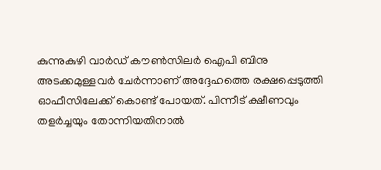കുന്നുകുഴി വാര്‍ഡ് കൗണ്‍സിലര്‍ ഐപി ബിനു അടക്കമുള്ളവര്‍ ചേര്‍ന്നാണ് അദ്ദേഹത്തെ രക്ഷപ്പെടുത്തി ഓഫീസിലേക്ക് കൊണ്ട് പോയത്. പിന്നീട് ക്ഷീണവും തളര്‍ച്ചയും തോന്നിയതിനാല്‍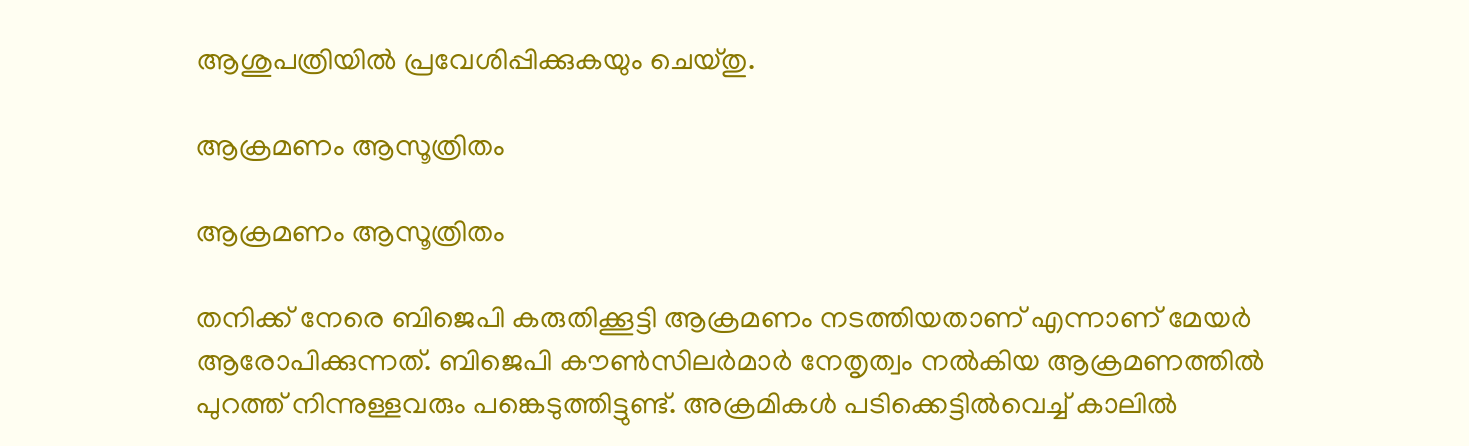ആശുപത്രിയില്‍ പ്രവേശിപ്പിക്കുകയും ചെയ്തു.

ആക്രമണം ആസൂത്രിതം

ആക്രമണം ആസൂത്രിതം

തനിക്ക് നേരെ ബിജെപി കരുതിക്കൂട്ടി ആക്രമണം നടത്തിയതാണ് എന്നാണ് മേയര്‍ ആരോപിക്കുന്നത്. ബിജെപി കൗണ്‍സിലര്‍മാര്‍ നേതൃത്വം നല്‍കിയ ആക്രമണത്തില്‍ പുറത്ത് നിന്നുള്ളവരും പങ്കെടുത്തിട്ടുണ്ട്. അക്രമികള്‍ പടിക്കെട്ടില്‍വെച്ച് കാലില്‍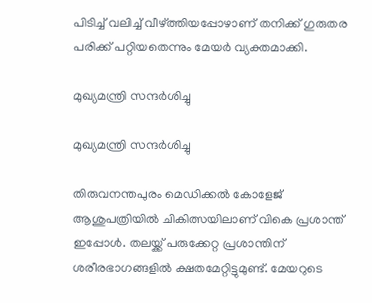പിടിച്ച് വലിച്ച് വീഴ്ത്തിയപ്പോഴാണ് തനിക്ക് ഗുരുതര പരിക്ക് പറ്റിയതെന്നും മേയര്‍ വ്യക്തമാക്കി.

മുഖ്യമന്ത്രി സന്ദർശിച്ചു

മുഖ്യമന്ത്രി സന്ദർശിച്ചു

തിരുവനന്തപുരം മെഡിക്കല്‍ കോളേജ് ആശുപത്രിയില്‍ ചികിത്സയിലാണ് വികെ പ്രശാന്ത് ഇപ്പോള്‍. തലയ്ക്ക് പരുക്കേറ്റ പ്രശാന്തിന് ശരീരഭാഗങ്ങളില്‍ ക്ഷതമേറ്റിട്ടുമുണ്ട്. മേയറുടെ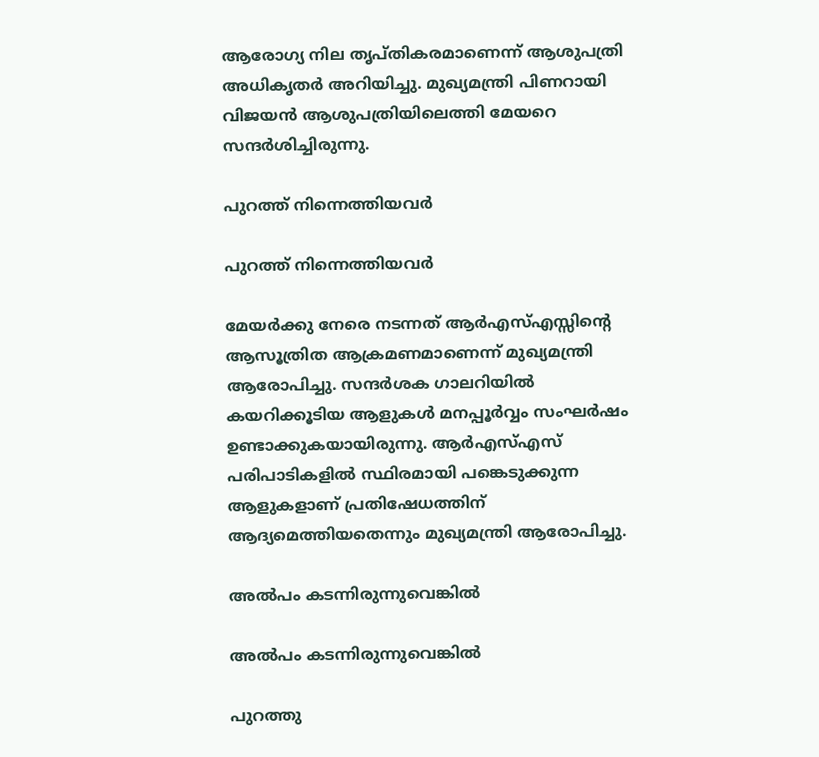ആരോഗ്യ നില തൃപ്തികരമാണെന്ന് ആശുപത്രി അധികൃതര്‍ അറിയിച്ചു. മുഖ്യമന്ത്രി പിണറായി വിജയന്‍ ആശുപത്രിയിലെത്തി മേയറെ സന്ദര്‍ശിച്ചിരുന്നു.

പുറത്ത് നിന്നെത്തിയവർ

പുറത്ത് നിന്നെത്തിയവർ

മേയര്‍ക്കു നേരെ നടന്നത് ആര്‍എസ്എസ്സിന്റെ ആസൂത്രിത ആക്രമണമാണെന്ന് മുഖ്യമന്ത്രി ആരോപിച്ചു. സന്ദര്‍ശക ഗാലറിയില്‍ കയറിക്കൂടിയ ആളുകള്‍ മനപ്പൂര്‍വ്വം സംഘര്‍ഷം ഉണ്ടാക്കുകയായിരുന്നു. ആര്‍എസ്എസ് പരിപാടികളില്‍ സ്ഥിരമായി പങ്കെടുക്കുന്ന ആളുകളാണ് പ്രതിഷേധത്തിന് ആദ്യമെത്തിയതെന്നും മുഖ്യമന്ത്രി ആരോപിച്ചു.

അൽപം കടന്നിരുന്നുവെങ്കിൽ

അൽപം കടന്നിരുന്നുവെങ്കിൽ

പുറത്തു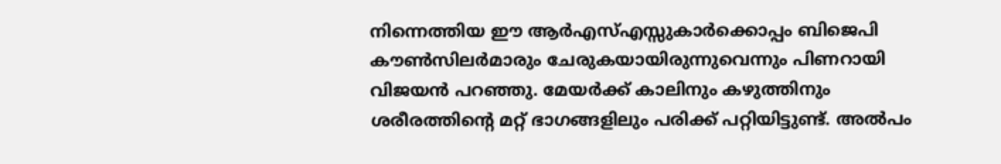നിന്നെത്തിയ ഈ ആര്‍എസ്എസ്സുകാര്‍ക്കൊപ്പം ബിജെപി കൗണ്‍സിലര്‍മാരും ചേരുകയായിരുന്നുവെന്നും പിണറായി വിജയന്‍ പറഞ്ഞു. മേയര്‍ക്ക് കാലിനും കഴുത്തിനും ശരീരത്തിന്റെ മറ്റ് ഭാഗങ്ങളിലും പരിക്ക് പറ്റിയിട്ടുണ്ട്. അല്‍പം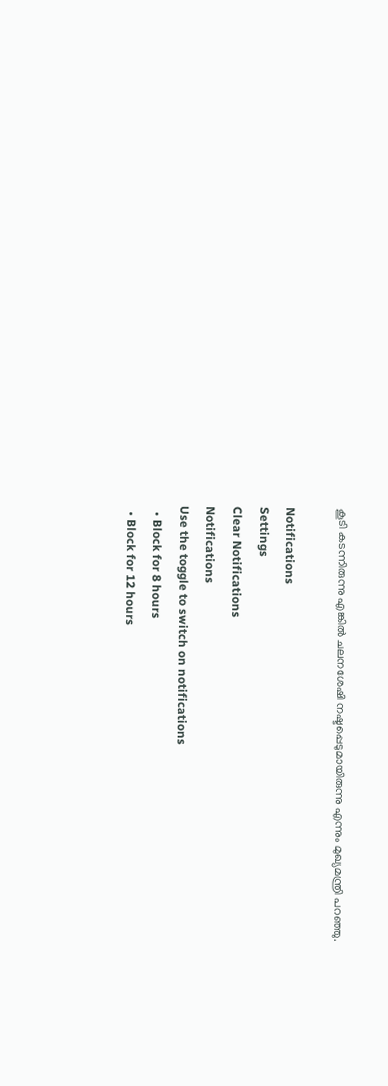കൂടി കടന്നിരുന്നു എങ്കില്‍ ചലനശേഷി നഷ്ടപ്പെടുമായിരുന്നു എന്നും മുഖ്യമന്ത്രി പറഞ്ഞു.

Notifications
Settings
Clear Notifications
Notifications
Use the toggle to switch on notifications
  • Block for 8 hours
  • Block for 12 hours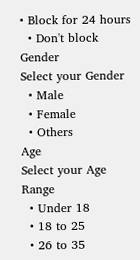• Block for 24 hours
  • Don't block
Gender
Select your Gender
  • Male
  • Female
  • Others
Age
Select your Age Range
  • Under 18
  • 18 to 25
  • 26 to 35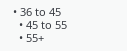• 36 to 45
  • 45 to 55
  • 55+